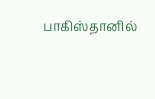பாகிஸ்தானில்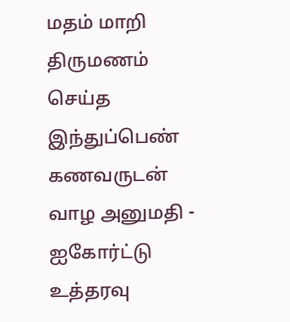மதம் மாறி திருமணம் செய்த இந்துப்பெண் கணவருடன் வாழ அனுமதி - ஐகோர்ட்டு உத்தரவு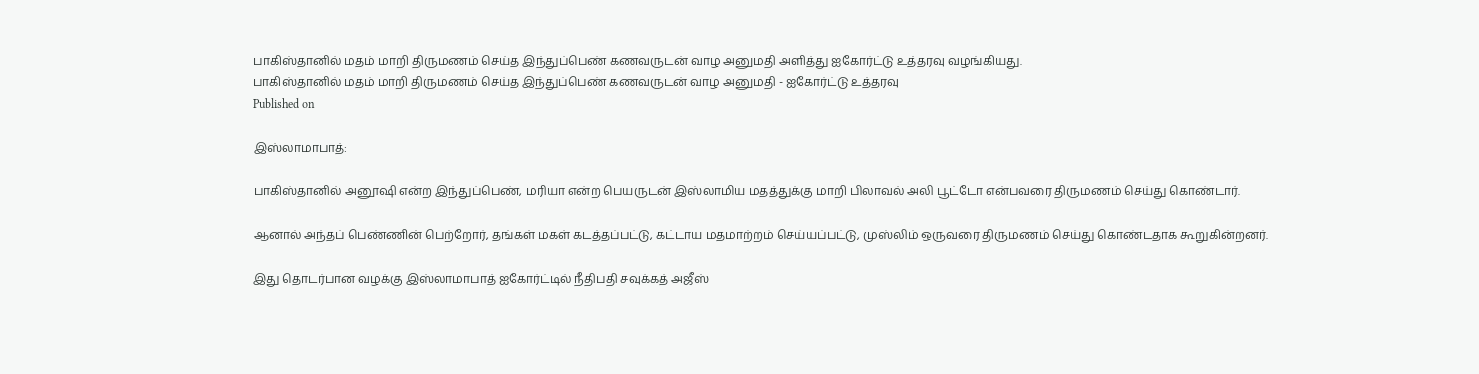பாகிஸ்தானில் மதம் மாறி திருமணம் செய்த இந்துப்பெண் கணவருடன் வாழ அனுமதி அளித்து ஐகோர்ட்டு உத்தரவு வழங்கியது.
பாகிஸ்தானில் மதம் மாறி திருமணம் செய்த இந்துப்பெண் கணவருடன் வாழ அனுமதி - ஐகோர்ட்டு உத்தரவு
Published on

இஸ்லாமாபாத்:

பாகிஸ்தானில் அனூஷி என்ற இந்துப்பெண், மரியா என்ற பெயருடன் இஸ்லாமிய மதத்துக்கு மாறி பிலாவல் அலி பூட்டோ என்பவரை திருமணம் செய்து கொண்டார்.

ஆனால் அந்தப் பெண்ணின் பெற்றோர், தங்கள் மகள் கடத்தப்பட்டு, கட்டாய மதமாற்றம் செய்யப்பட்டு, முஸ்லிம் ஒருவரை திருமணம் செய்து கொண்டதாக கூறுகின்றனர்.

இது தொடர்பான வழக்கு இஸ்லாமாபாத் ஐகோர்ட்டில் நீதிபதி சவுக்கத் அஜீஸ்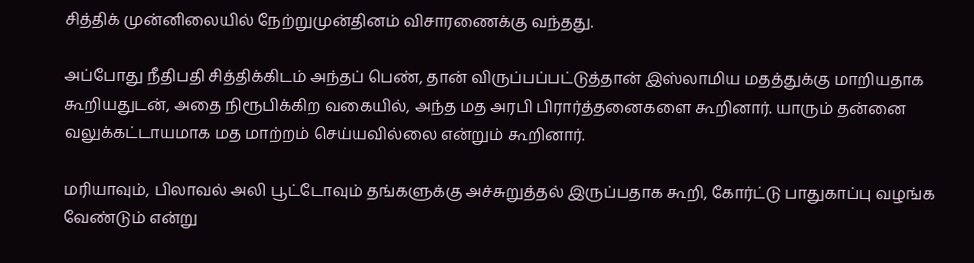சித்திக் முன்னிலையில் நேற்றுமுன்தினம் விசாரணைக்கு வந்தது.

அப்போது நீதிபதி சித்திக்கிடம் அந்தப் பெண், தான் விருப்பப்பட்டுத்தான் இஸ்லாமிய மதத்துக்கு மாறியதாக கூறியதுடன், அதை நிரூபிக்கிற வகையில், அந்த மத அரபி பிரார்த்தனைகளை கூறினார். யாரும் தன்னை வலுக்கட்டாயமாக மத மாற்றம் செய்யவில்லை என்றும் கூறினார்.

மரியாவும், பிலாவல் அலி பூட்டோவும் தங்களுக்கு அச்சுறுத்தல் இருப்பதாக கூறி, கோர்ட்டு பாதுகாப்பு வழங்க வேண்டும் என்று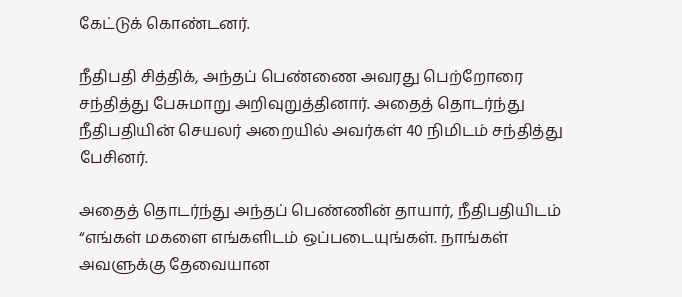கேட்டுக் கொண்டனர்.

நீதிபதி சித்திக், அந்தப் பெண்ணை அவரது பெற்றோரை சந்தித்து பேசுமாறு அறிவுறுத்தினார். அதைத் தொடர்ந்து நீதிபதியின் செயலர் அறையில் அவர்கள் 40 நிமிடம் சந்தித்து பேசினர்.

அதைத் தொடர்ந்து அந்தப் பெண்ணின் தாயார், நீதிபதியிடம் “எங்கள் மகளை எங்களிடம் ஒப்படையுங்கள். நாங்கள் அவளுக்கு தேவையான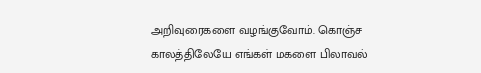அறிவுரைகளை வழங்குவோம். கொஞ்ச காலத்திலேயே எங்கள் மகளை பிலாவல்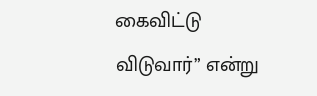கைவிட்டு விடுவார்” என்று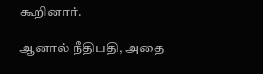கூறினார்.

ஆனால் நீதிபதி, அதை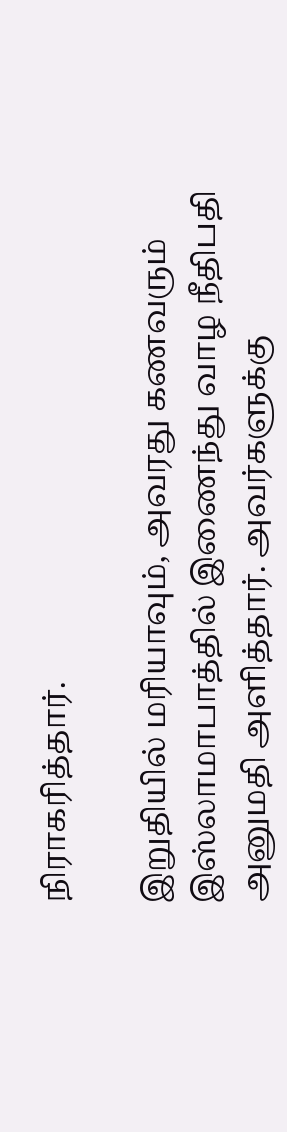நிராகரித்தார்.

இறுதியில் மரியாவும், அவரது கணவரும் இஸ்லாமாபாத்தில் இணைந்து வாழ நீதிபதி அனுமதி அளித்தார். அவர்களுக்கு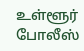உள்ளூர் போலீஸ்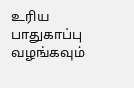உரிய பாதுகாப்பு வழங்கவும்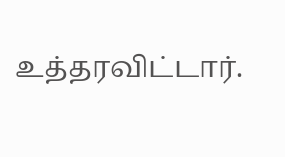உத்தரவிட்டார்.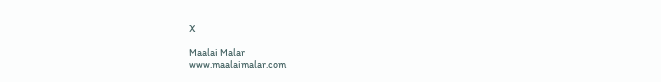X

Maalai Malar
www.maalaimalar.com